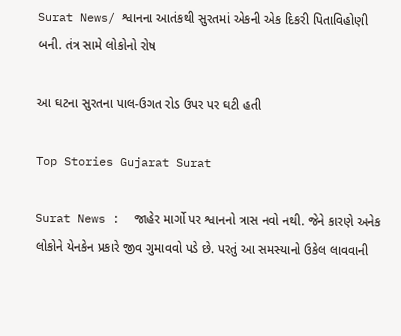Surat News/ શ્વાનના આતંકથી સુરતમાં એકની એક દિકરી પિતાવિહોણી બની. તંત્ર સામે લોકોનો રોષ

આ ઘટના સુરતના પાલ-ઉગત રોડ ઉપર પર ઘટી હતી

Top Stories Gujarat Surat

Surat News :  જાહેર માર્ગો પર શ્વાનનો ત્રાસ નવો નથી. જેને કારણે અનેક લોકોને યેનકેન પ્રકારે જીવ ગુમાવવો પડે છે. પરતું આ સમસ્યાનો ઉકેલ લાવવાની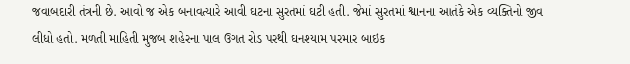જવાબદારી તંત્રની છે. આવો જ એક બનાવત્યારે આવી ઘટના સુરતમાં ઘટી હતી. જેમાં સુરતમાં શ્વાનના આતંકે એક વ્યક્તિનો જીવ લીધો હતો. મળતી માહિતી મુજબ શહેરના પાલ ઉગત રોડ પરથી ઘનશ્યામ પરમાર બાઇક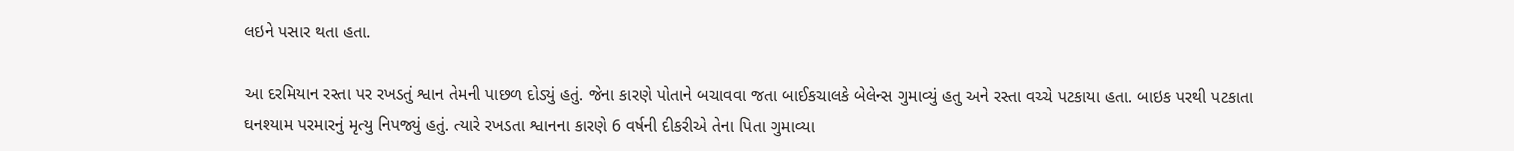લઇને પસાર થતા હતા.

આ દરમિયાન રસ્તા પર રખડતું શ્વાન તેમની પાછળ દોડ્યું હતું. જેના કારણે પોતાને બચાવવા જતા બાઈકચાલકે બેલેન્સ ગુમાવ્યું હતુ અને રસ્તા વચ્ચે પટકાયા હતા. બાઇક પરથી પટકાતા ઘનશ્યામ પરમારનું મૃત્યુ નિપજ્યું હતું. ત્યારે રખડતા શ્વાનના કારણે 6 વર્ષની દીકરીએ તેના પિતા ગુમાવ્યા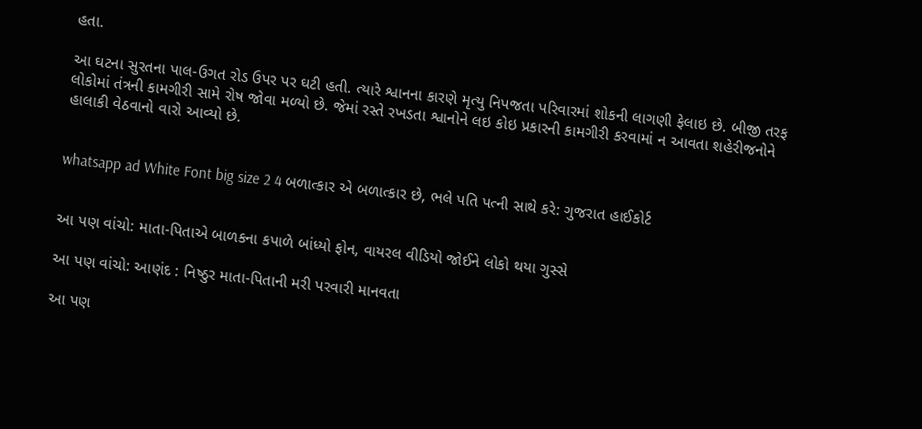હતા.

આ ઘટના સુરતના પાલ-ઉગત રોડ ઉપર પર ઘટી હતી. ત્યારે શ્વાનના કારણે મૃત્યુ નિપજતા પરિવારમાં શોકની લાગણી ફેલાઇ છે. બીજી તરફ લોકોમાં તંત્રની કામગીરી સામે રોષ જોવા મળ્યો છે. જેમાં રસ્તે રખડતા શ્વાનોને લઇ કોઇ પ્રકારની કામગીરી કરવામાં ન આવતા શહેરીજનોને હાલાકી વેઠવાનો વારો આવ્યો છે.


whatsapp ad White Font big size 2 4 બળાત્કાર એ બળાત્કાર છે, ભલે પતિ પત્ની સાથે કરે: ગુજરાત હાઈકોર્ટ


આ પણ વાંચો: માતા-પિતાએ બાળકના કપાળે બાંધ્યો ફોન, વાયરલ વીડિયો જોઈને લોકો થયા ગુસ્સે

આ પણ વાંચો: આણંદ : નિષ્ઠુર માતા-પિતાની મરી પરવારી માનવતા

આ પણ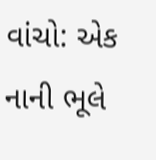વાંચો: એક નાની ભૂલે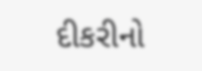દીકરીનો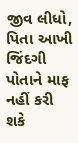જીવ લીધો, પિતા આખી જિંદગી પોતાને માફ નહીં કરી શકે